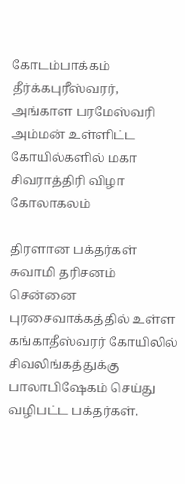கோடம்பாக்கம் தீர்க்கபுரீஸ்வரர், அங்காள பரமேஸ்வரி அம்மன் உள்ளிட்ட கோயில்களில் மகா சிவராத்திரி விழா கோலாகலம்

திரளான பக்தர்கள் சுவாமி தரிசனம்
சென்னை புரசைவாக்கத்தில் உள்ள கங்காதீஸ்வரர் கோயிலில் சிவலிங்கத்துக்கு பாலாபிஷேகம் செய்து வழிபட்ட பக்தர்கள்.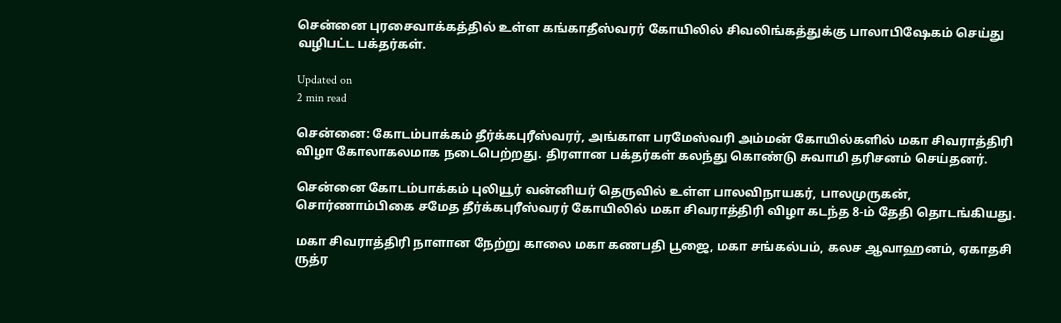சென்னை புரசைவாக்கத்தில் உள்ள கங்காதீஸ்வரர் கோயிலில் சிவலிங்கத்துக்கு பாலாபிஷேகம் செய்து வழிபட்ட பக்தர்கள்.

Updated on
2 min read

சென்னை: கோடம்பாக்கம் தீர்க்கபுரீஸ்வரர், அங்காள பரமேஸ்வரி அம்மன் கோயில்களில் மகா சிவராத்திரி விழா கோலாகலமாக நடைபெற்றது. திரளான பக்தர்கள் கலந்து கொண்டு சுவாமி தரிசனம் செய்தனர்.

சென்னை கோடம்பாக்கம் புலியூர் வன்னியர் தெருவில் உள்ள பாலவிநாயகர், பாலமுருகன், சொர்ணாம்பிகை சமேத தீர்க்கபுரீஸ்வரர் கோயிலில் மகா சிவராத்திரி விழா கடந்த 8-ம் தேதி தொடங்கியது.

மகா சிவராத்திரி நாளான நேற்று காலை மகா கணபதி பூஜை, மகா சங்கல்பம், கலச ஆவாஹனம், ஏகாதசி ருத்ர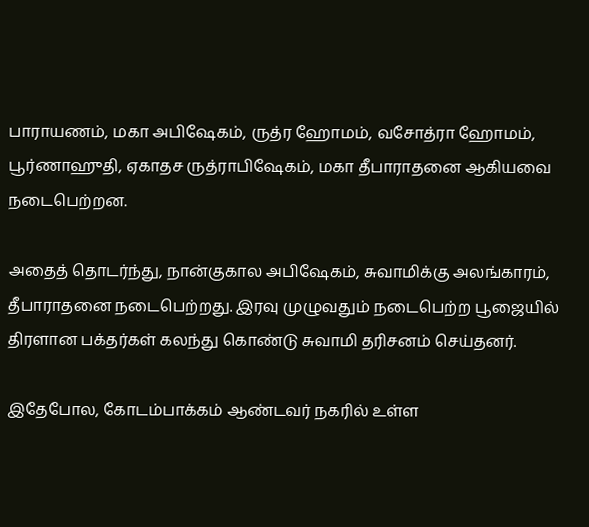பாராயணம், மகா அபிஷேகம், ருத்ர ஹோமம், வசோத்ரா ஹோமம், பூர்ணாஹுதி, ஏகாதச ருத்ராபிஷேகம், மகா தீபாராதனை ஆகியவை நடைபெற்றன.

அதைத் தொடர்ந்து, நான்குகால அபிஷேகம், சுவாமிக்கு அலங்காரம், தீபாராதனை நடைபெற்றது. இரவு முழுவதும் நடைபெற்ற பூஜையில் திரளான பக்தர்கள் கலந்து கொண்டு சுவாமி தரிசனம் செய்தனர்.

இதேபோல, கோடம்பாக்கம் ஆண்டவர் நகரில் உள்ள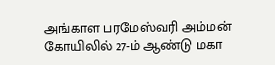அங்காள பரமேஸ்வரி அம்மன் கோயிலில் 27-ம் ஆண்டு மகா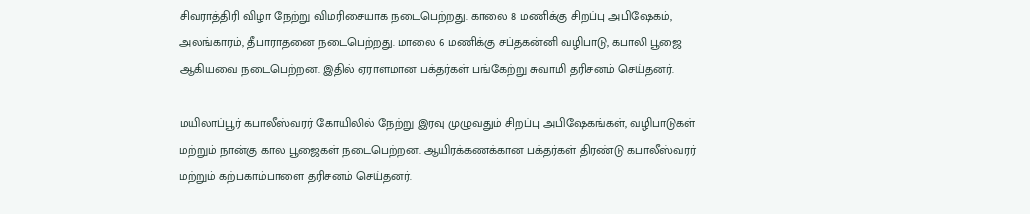சிவராத்திரி விழா நேற்று விமரிசையாக நடைபெற்றது. காலை 8 மணிக்கு சிறப்பு அபிஷேகம், அலங்காரம், தீபாராதனை நடைபெற்றது. மாலை 6 மணிக்கு சப்தகன்னி வழிபாடு, கபாலி பூஜை ஆகியவை நடைபெற்றன. இதில் ஏராளமான பக்தர்கள் பங்கேற்று சுவாமி தரிசனம் செய்தனர்.

மயிலாப்பூர் கபாலீஸ்வரர் கோயிலில் நேற்று இரவு முழுவதும் சிறப்பு அபிஷேகங்கள், வழிபாடுகள் மற்றும் நான்கு கால பூஜைகள் நடைபெற்றன. ஆயிரக்கணக்கான பக்தர்கள் திரண்டு கபாலீஸ்வரர் மற்றும் கற்பகாம்பாளை தரிசனம் செய்தனர்.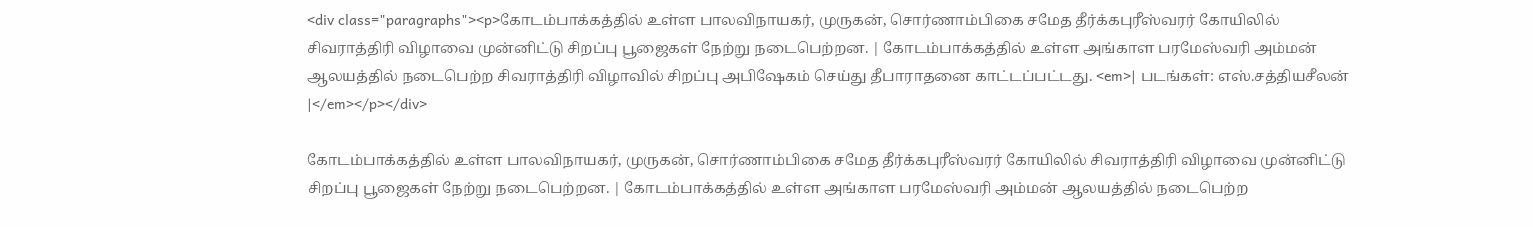<div class="paragraphs"><p>கோடம்பாக்கத்தில் உள்ள பாலவிநாயகர், முருகன், சொர்ணாம்பிகை சமேத தீர்க்கபுரீஸ்வரர் கோயிலில் சிவராத்திரி விழாவை முன்னிட்டு சிறப்பு பூஜைகள் நேற்று நடைபெற்றன. | கோடம்பாக்கத்தில் உள்ள அங்காள பரமேஸ்வரி அம்மன் ஆலயத்தில் நடைபெற்ற சிவராத்திரி விழாவில் சிறப்பு அபிஷேகம் செய்து தீபாராதனை காட்டப்பட்டது. <em>| படங்கள்: எஸ்.சத்தியசீலன் |</em></p></div>

கோடம்பாக்கத்தில் உள்ள பாலவிநாயகர், முருகன், சொர்ணாம்பிகை சமேத தீர்க்கபுரீஸ்வரர் கோயிலில் சிவராத்திரி விழாவை முன்னிட்டு சிறப்பு பூஜைகள் நேற்று நடைபெற்றன. | கோடம்பாக்கத்தில் உள்ள அங்காள பரமேஸ்வரி அம்மன் ஆலயத்தில் நடைபெற்ற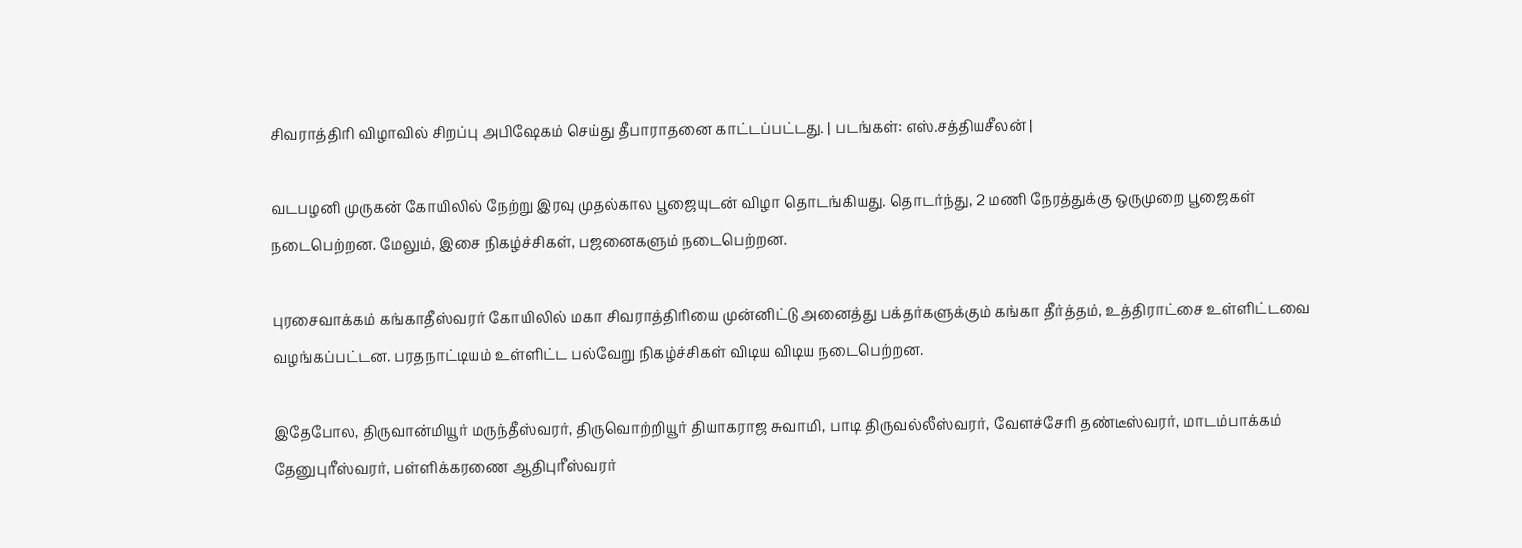சிவராத்திரி விழாவில் சிறப்பு அபிஷேகம் செய்து தீபாராதனை காட்டப்பட்டது. | படங்கள்: எஸ்.சத்தியசீலன் |

வடபழனி முருகன் கோயிலில் நேற்று இரவு முதல்கால பூஜையுடன் விழா தொடங்கியது. தொடர்ந்து, 2 மணி நேரத்துக்கு ஒருமுறை பூஜைகள் நடைபெற்றன. மேலும், இசை நிகழ்ச்சிகள், பஜனைகளும் நடைபெற்றன.

புரசைவாக்கம் கங்காதீஸ்வரர் கோயிலில் மகா சிவராத்திரியை முன்னிட்டு அனைத்து பக்தர்களுக்கும் கங்கா தீர்த்தம், உத்திராட்சை உள்ளிட்டவை வழங்கப்பட்டன. பரதநாட்டியம் உள்ளிட்ட பல்வேறு நிகழ்ச்சிகள் விடிய விடிய நடைபெற்றன.

இதேபோல, திருவான்மியூர் மருந்தீஸ்வரர், திருவொற்றியூர் தியாகராஜ சுவாமி, பாடி திருவல்லீஸ்வரர், வேளச்சேரி தண்டீஸ்வரர், மாடம்பாக்கம் தேனுபுரீஸ்வரர், பள்ளிக்கரணை ஆதிபுரீஸ்வரர்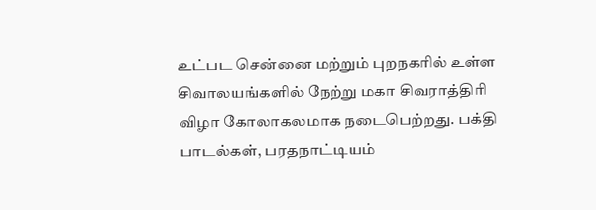உட்பட சென்னை மற்றும் புறநகரில் உள்ள சிவாலயங்களில் நேற்று மகா சிவராத்திரி விழா கோலாகலமாக நடைபெற்றது. பக்தி பாடல்கள், பரதநாட்டியம்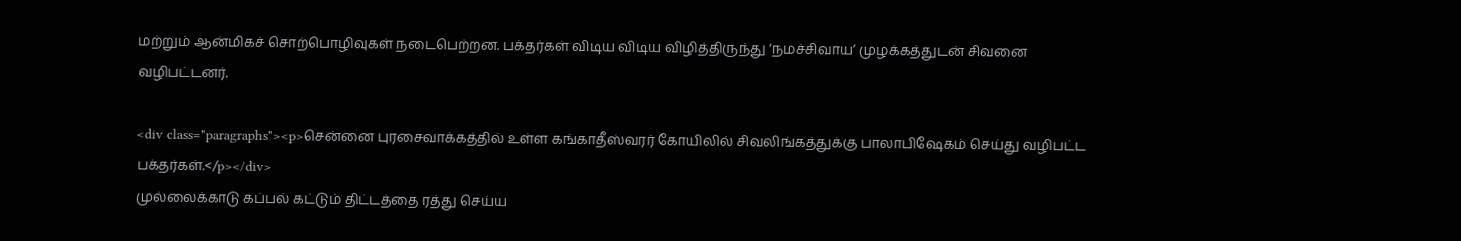மற்றும் ஆன்மிகச் சொற்பொழிவுகள் நடைபெற்றன. பக்தர்கள் விடிய விடிய விழித்திருந்து ‘நமச்சிவாய’ முழக்கத்துடன் சிவனை வழிபட்டனர்.

<div class="paragraphs"><p>சென்னை புரசைவாக்கத்தில் உள்ள கங்காதீஸ்வரர் கோயிலில் சிவலிங்கத்துக்கு பாலாபிஷேகம் செய்து வழிபட்ட பக்தர்கள்.</p></div>
முல்லைக்காடு கப்பல் கட்டும் திட்டத்தை ரத்து செய்ய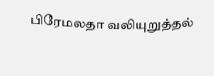பிரேமலதா வலியுறுத்தல்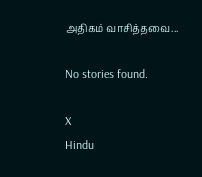அதிகம் வாசித்தவை...

No stories found.

X
Hindu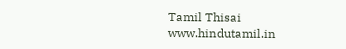Tamil Thisai
www.hindutamil.in